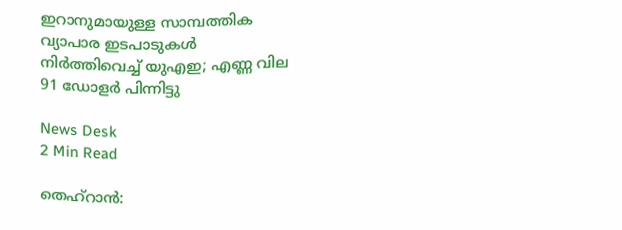ഇറാനുമായുള്ള സാമ്പത്തിക വ്യാപാര ഇടപാടുകള്‍ നിര്‍ത്തിവെച്ച് യുഎഇ; എണ്ണ വില 91 ഡോളര്‍ പിന്നിട്ടു

News Desk
2 Min Read

തെഹ്‌റാന്‍: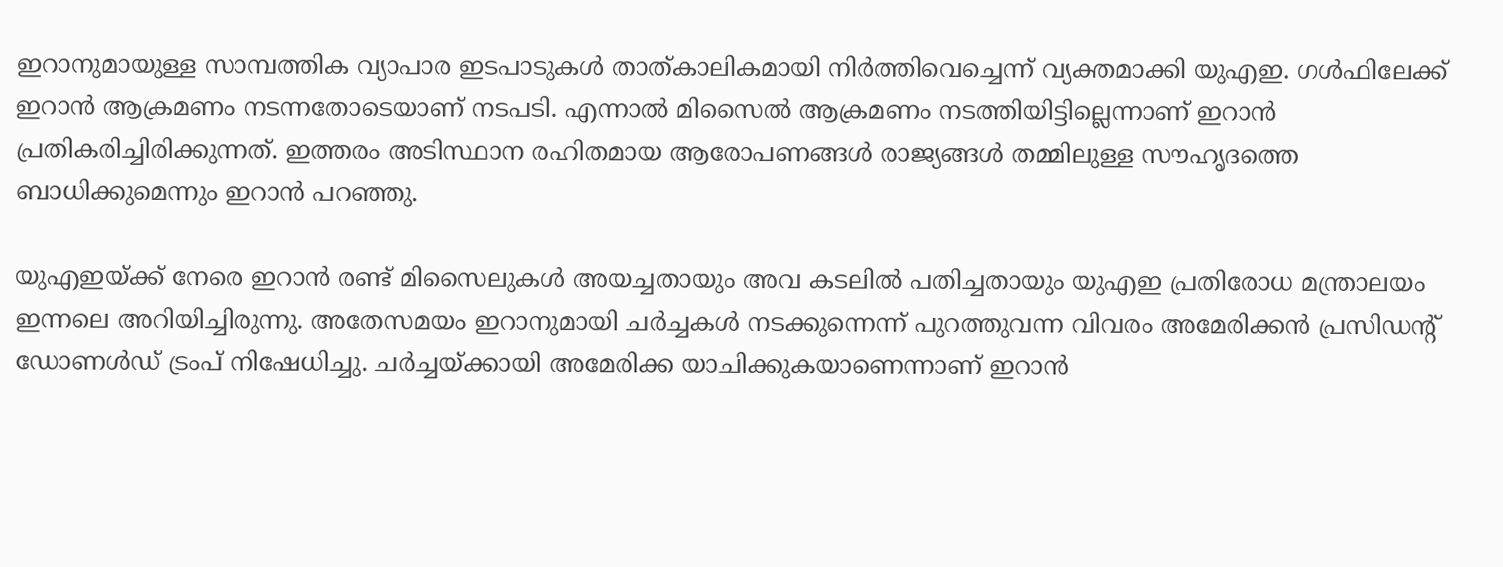ഇറാനുമായുള്ള സാമ്പത്തിക വ്യാപാര ഇടപാടുകള്‍ താത്കാലികമായി നിര്‍ത്തിവെച്ചെന്ന് വ്യക്തമാക്കി യുഎഇ. ഗള്‍ഫിലേക്ക് ഇറാന്‍ ആക്രമണം നടന്നതോടെയാണ് നടപടി. എന്നാല്‍ മിസൈല്‍ ആക്രമണം നടത്തിയിട്ടില്ലെന്നാണ് ഇറാന്‍ പ്രതികരിച്ചിരിക്കുന്നത്. ഇത്തരം അടിസ്ഥാന രഹിതമായ ആരോപണങ്ങള്‍ രാജ്യങ്ങള്‍ തമ്മിലുള്ള സൗഹൃദത്തെ ബാധിക്കുമെന്നും ഇറാന്‍ പറഞ്ഞു.

യുഎഇയ്ക്ക് നേരെ ഇറാന്‍ രണ്ട് മിസൈലുകള്‍ അയച്ചതായും അവ കടലില്‍ പതിച്ചതായും യുഎഇ പ്രതിരോധ മന്ത്രാലയം ഇന്നലെ അറിയിച്ചിരുന്നു. അതേസമയം ഇറാനുമായി ചര്‍ച്ചകള്‍ നടക്കുന്നെന്ന് പുറത്തുവന്ന വിവരം അമേരിക്കന്‍ പ്രസിഡന്റ് ഡോണള്‍ഡ് ട്രംപ് നിഷേധിച്ചു. ചര്‍ച്ചയ്ക്കായി അമേരിക്ക യാചിക്കുകയാണെന്നാണ് ഇറാന്‍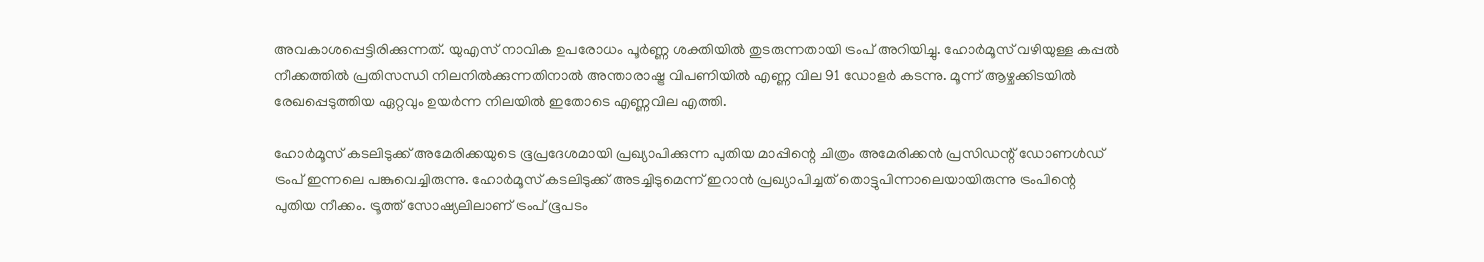അവകാശപ്പെട്ടിരിക്കുന്നത്. യുഎസ് നാവിക ഉപരോധം പൂര്‍ണ്ണ ശക്തിയില്‍ തുടരുന്നതായി ട്രംപ് അറിയിച്ചു. ഹോര്‍മൂസ് വഴിയുള്ള കപ്പല്‍ നീക്കത്തില്‍ പ്രതിസന്ധി നിലനില്‍ക്കുന്നതിനാല്‍ അന്താരാഷ്ട്ര വിപണിയില്‍ എണ്ണ വില 91 ഡോളര്‍ കടന്നു. മൂന്ന് ആഴ്ചക്കിടയില്‍ രേഖപ്പെടുത്തിയ ഏറ്റവും ഉയര്‍ന്ന നിലയില്‍ ഇതോടെ എണ്ണവില എത്തി.

ഹോര്‍മൂസ് കടലിടുക്ക് അമേരിക്കയുടെ ഭൂപ്രദേശമായി പ്രഖ്യാപിക്കുന്ന പുതിയ മാപ്പിന്റെ ചിത്രം അമേരിക്കന്‍ പ്രസിഡന്റ് ഡോണള്‍ഡ് ട്രംപ് ഇന്നലെ പങ്കുവെച്ചിരുന്നു. ഹോര്‍മൂസ് കടലിടുക്ക് അടച്ചിടുമെന്ന് ഇറാന്‍ പ്രഖ്യാപിച്ചത് തൊട്ടുപിന്നാലെയായിരുന്നു ട്രംപിന്റെ പുതിയ നീക്കം. ട്രൂത്ത് സോഷ്യലിലാണ് ട്രംപ് ഭൂപടം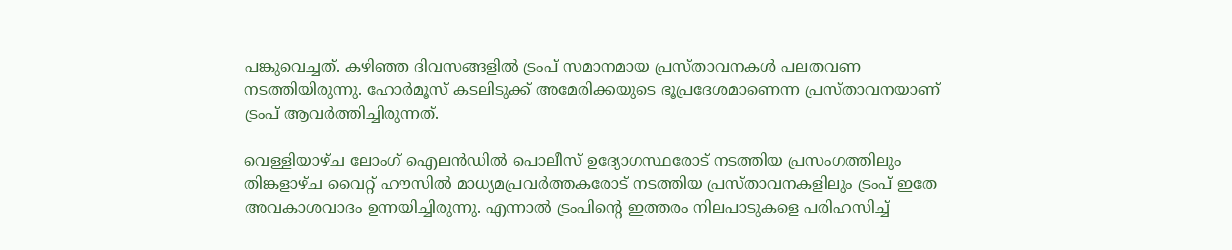പങ്കുവെച്ചത്. കഴിഞ്ഞ ദിവസങ്ങളില്‍ ട്രംപ് സമാനമായ പ്രസ്താവനകള്‍ പലതവണ നടത്തിയിരുന്നു. ഹോര്‍മൂസ് കടലിടുക്ക് അമേരിക്കയുടെ ഭൂപ്രദേശമാണെന്ന പ്രസ്താവനയാണ് ട്രംപ് ആവര്‍ത്തിച്ചിരുന്നത്.

വെള്ളിയാഴ്ച ലോംഗ് ഐലന്‍ഡില്‍ പൊലീസ് ഉദ്യോഗസ്ഥരോട് നടത്തിയ പ്രസംഗത്തിലും തിങ്കളാഴ്ച വൈറ്റ് ഹൗസില്‍ മാധ്യമപ്രവര്‍ത്തകരോട് നടത്തിയ പ്രസ്താവനകളിലും ട്രംപ് ഇതേ അവകാശവാദം ഉന്നയിച്ചിരുന്നു. എന്നാല്‍ ട്രംപിന്റെ ഇത്തരം നിലപാടുകളെ പരിഹസിച്ച്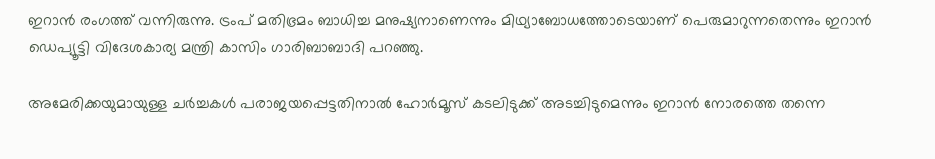ഇറാന്‍ രംഗത്ത് വന്നിരുന്നു. ട്രംപ് മതിഭ്രമം ബാധിച്ച മനുഷ്യനാണെന്നും മിഥ്യാബോധത്തോടെയാണ് പെരുമാറുന്നതെന്നും ഇറാന്‍ ഡെപ്യൂട്ടി വിദേശകാര്യ മന്ത്രി കാസിം ഗാരിബാബാദി പറഞ്ഞു.

അമേരിക്കയുമായുള്ള ചര്‍ച്ചകള്‍ പരാജയപ്പെട്ടതിനാല്‍ ഹോര്‍മൂസ് കടലിടുക്ക് അടച്ചിടുമെന്നും ഇറാന്‍ നോരത്തെ തന്നെ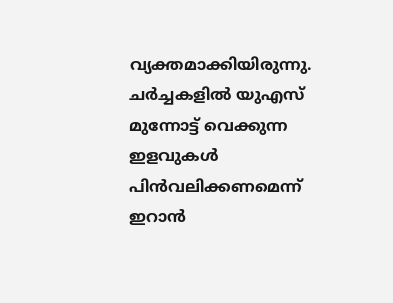വ്യക്തമാക്കിയിരുന്നു. ചര്‍ച്ചകളില്‍ യുഎസ് മുന്നോട്ട് വെക്കുന്ന ഇളവുകള്‍ പിന്‍വലിക്കണമെന്ന് ഇറാന്‍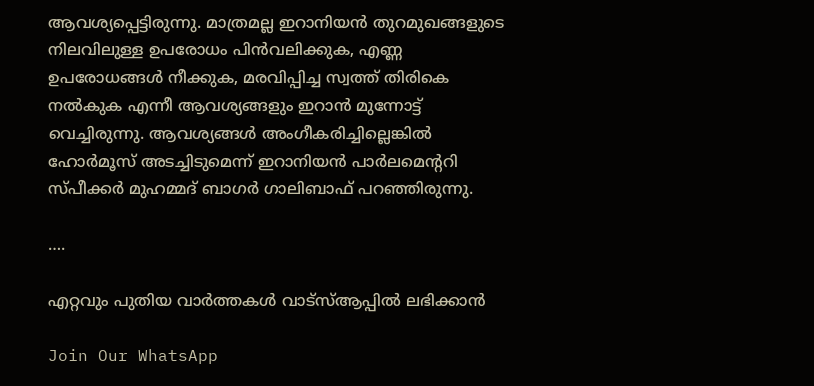ആവശ്യപ്പെട്ടിരുന്നു. മാത്രമല്ല ഇറാനിയന്‍ തുറമുഖങ്ങളുടെ നിലവിലുള്ള ഉപരോധം പിന്‍വലിക്കുക, എണ്ണ ഉപരോധങ്ങള്‍ നീക്കുക, മരവിപ്പിച്ച സ്വത്ത് തിരികെ നല്‍കുക എന്നീ ആവശ്യങ്ങളും ഇറാന്‍ മുന്നോട്ട് വെച്ചിരുന്നു. ആവശ്യങ്ങള്‍ അംഗീകരിച്ചില്ലെങ്കില്‍ ഹോര്‍മൂസ് അടച്ചിടുമെന്ന് ഇറാനിയന്‍ പാര്‍ലമെന്ററി സ്പീക്കര്‍ മുഹമ്മദ് ബാഗര്‍ ഗാലിബാഫ് പറഞ്ഞിരുന്നു.

….

എറ്റവും പുതിയ വാർത്തകൾ വാട്സ്ആപ്പിൽ ലഭിക്കാൻ

Join Our WhatsApp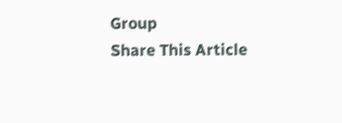Group
Share This Article